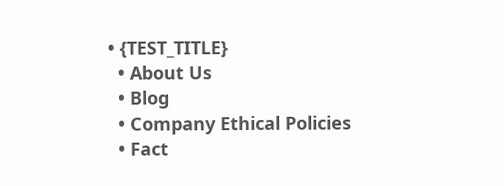• {TEST_TITLE}
  • About Us
  • Blog
  • Company Ethical Policies
  • Fact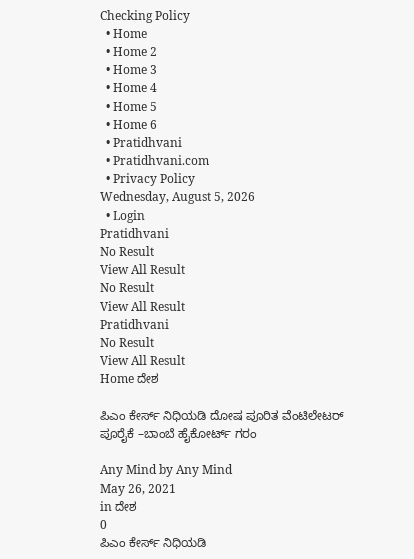Checking Policy
  • Home
  • Home 2
  • Home 3
  • Home 4
  • Home 5
  • Home 6
  • Pratidhvani
  • Pratidhvani.com
  • Privacy Policy
Wednesday, August 5, 2026
  • Login
Pratidhvani
No Result
View All Result
No Result
View All Result
Pratidhvani
No Result
View All Result
Home ದೇಶ

ಪಿಎಂ ಕೇರ್ಸ್‌ ನಿಧಿಯಡಿ ದೋಷ ಪೂರಿತ ವೆಂಟಿಲೇಟರ್ ಪೂರೈಕೆ –ಬಾಂಬೆ ಹೈಕೋರ್ಟ್‌ ಗರಂ

Any Mind by Any Mind
May 26, 2021
in ದೇಶ
0
ಪಿಎಂ ಕೇರ್ಸ್‌ ನಿಧಿಯಡಿ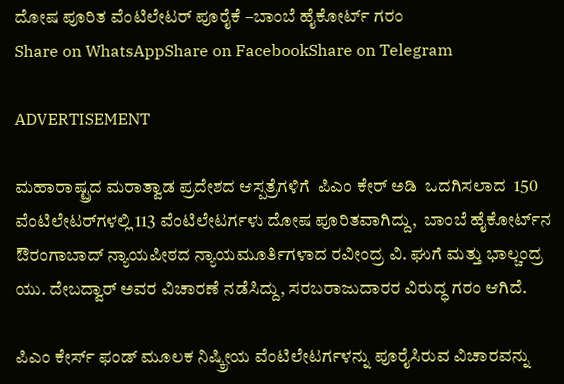ದೋಷ ಪೂರಿತ ವೆಂಟಿಲೇಟರ್ ಪೂರೈಕೆ –ಬಾಂಬೆ ಹೈಕೋರ್ಟ್‌ ಗರಂ
Share on WhatsAppShare on FacebookShare on Telegram

ADVERTISEMENT

ಮಹಾರಾಷ್ಟ್ರದ ಮರಾತ್ವಾಡ ಪ್ರದೇಶದ ಆಸ್ಪತ್ರೆಗಳಿಗೆ  ಪಿಎಂ ಕೇರ್‌ ಅಡಿ  ಒದಗಿಸಲಾದ  150 ವೆಂಟಿಲೇಟರ್‌ಗಳಲ್ಲಿ 113 ವೆಂಟಿಲೇಟರ್ಗಳು ದೋಷ ಪೂರಿತವಾಗಿದ್ದು,  ಬಾಂಬೆ ಹೈಕೋರ್ಟ್‌ನ ಔರಂಗಾಬಾದ್ ನ್ಯಾಯಪೀಠದ ನ್ಯಾಯಮೂರ್ತಿಗಳಾದ ರವೀಂದ್ರ ವಿ. ಘುಗೆ ಮತ್ತು ಭಾಲ್ಚಂದ್ರ ಯು. ದೇಬದ್ವಾರ್ ಅವರ ವಿಚಾರಣೆ ನಡೆಸಿದ್ದು, ಸರಬರಾಜುದಾರರ ವಿರುದ್ಧ ಗರಂ ಆಗಿದೆ.

ಪಿಎಂ ಕೇರ್ಸ್ ಫಂಡ್ ಮೂಲಕ ನಿಷ್ಕ್ರೀಯ ವೆಂಟಿಲೇಟರ್ಗಳನ್ನು ಪೂರೈಸಿರುವ ವಿಚಾರವನ್ನು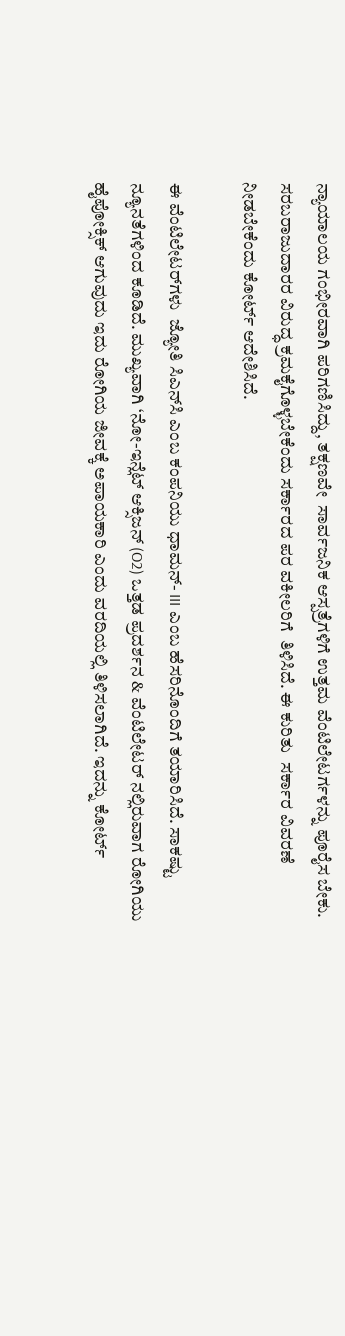ನ್ಯಾಯಾಲಯ ಗಂಭೀರವಾಗಿ ಪರಿಗಣಿಸಿದ್ದು, ತಕ್ಷಣವೇ  ಸಾರ್ವಜನಿಕ ಆಸ್ಪತ್ರೆಗಳಿಗೆ ಉತ್ತಮ ವೆಂಟಿಲೇಟರ್ಗಳನ್ನು ಪೂರೈಸ ಬೇಕು. ಸರಬರಾಜುದಾರರ ವಿರುದ್ಧ ಕ್ರಮಕೈಗೊಳ್ಳಬೇಕೆಂದು ಸರ್ಕಾರದ ಪರ ವಕೀಲರಿಗೆ  ತಿಳಿಸಿದೆ. ಈ ಕುರಿತು  ಸರ್ಕಾರ ವಿವರಣೆ ನೀಡಬೇಕೆಂದು ಕೋರ್ಟ್‌ ಆದೇಶಿಸಿದೆ.

ಈ ವೆಂಟಿಲೇಟರ್‌ಗಳು  ಜ್ಯೋತಿ ಸಿಎನ್‌ಸಿ ಎಂಬ ಕಂಪನಿಯು ಧಾಮನ್- III ಎಂಬ ಹೆಸರಿನೊಂದಿಗೆ ತಯಾರಿಸಿದೆ. ಸಾಕಷ್ಟು ನ್ಯೂನತೆಗಳಿಂದ ಕೂಡಿದೆ. ಮುಖ್ಯವಾಗಿ ‘ನೋ-ಇನ್ಲೆಟ್ ಆಕ್ಸಿಜನ್ (O2) ಒತ್ತಡ ಪ್ರದರ್ಶನ & ವೆಂಟಿಲೇಟರ್‌ ನಲ್ಲಿರುವಾಗ ರೋಗಿಯು ಹೈಪೋಕ್ಸಿಕ್ ಆಗುವುದು ಇದು ರೋಗಿಯ ಜೀವಕ್ಕೆ ಅಪಾಯಕಾರಿ ಎಂದು ವರದಿಯಲ್ಲಿ ತಿಳಿಸಲಾಗಿದೆ. ಇದನ್ನು ಕೋರ್ಟ್‌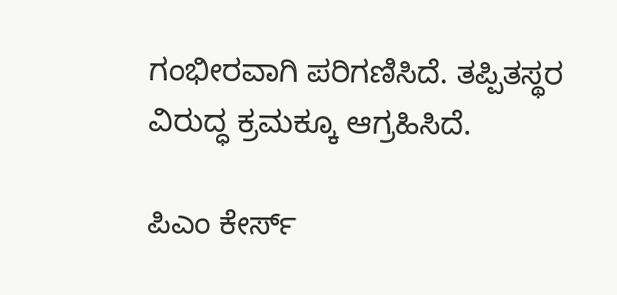ಗಂಭೀರವಾಗಿ ಪರಿಗಣಿಸಿದೆ. ತಪ್ಪಿತಸ್ಥರ ವಿರುದ್ಧ ಕ್ರಮಕ್ಕೂ ಆಗ್ರಹಿಸಿದೆ.

ಪಿಎಂ ಕೇರ್ಸ್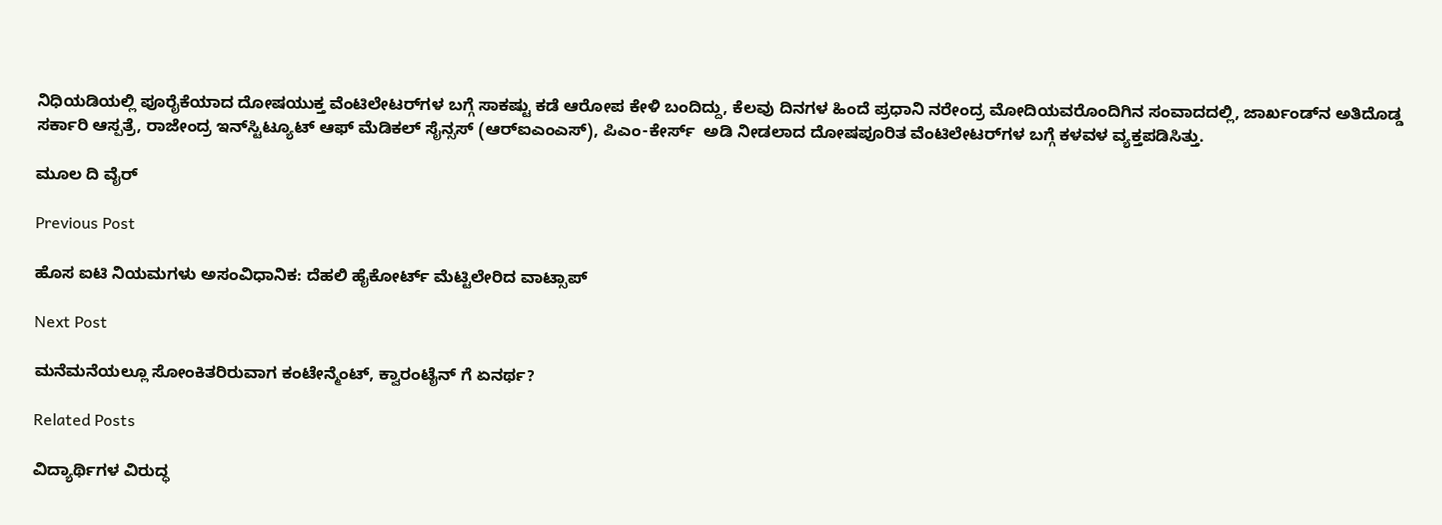ನಿಧಿಯಡಿಯಲ್ಲಿ ಪೂರೈಕೆಯಾದ ದೋಷಯುಕ್ತ ವೆಂಟಿಲೇಟರ್‌ಗಳ ಬಗ್ಗೆ ಸಾಕಷ್ಟು ಕಡೆ ಆರೋಪ ಕೇಳಿ ಬಂದಿದ್ದು, ಕೆಲವು ದಿನಗಳ ಹಿಂದೆ ಪ್ರಧಾನಿ ನರೇಂದ್ರ ಮೋದಿಯವರೊಂದಿಗಿನ ಸಂವಾದದಲ್ಲಿ, ಜಾರ್ಖಂಡ್‌ನ ಅತಿದೊಡ್ಡ ಸರ್ಕಾರಿ ಆಸ್ಪತ್ರೆ, ರಾಜೇಂದ್ರ ಇನ್‌ಸ್ಟಿಟ್ಯೂಟ್ ಆಫ್ ಮೆಡಿಕಲ್ ಸೈನ್ಸಸ್ (ಆರ್‌ಐಎಂಎಸ್‌), ಪಿಎಂ-ಕೇರ್ಸ್  ಅಡಿ ನೀಡಲಾದ ದೋಷಪೂರಿತ ವೆಂಟಿಲೇಟರ್‌ಗಳ ಬಗ್ಗೆ ಕಳವಳ ವ್ಯಕ್ತಪಡಿಸಿತ್ತು.

ಮೂಲ ದಿ ವೈರ್

Previous Post

ಹೊಸ ಐಟಿ ನಿಯಮಗಳು ಅಸಂವಿಧಾನಿಕ: ದೆಹಲಿ ಹೈಕೋರ್ಟ್ ಮೆಟ್ಟಿಲೇರಿದ ವಾಟ್ಸಾಪ್

Next Post

ಮನೆಮನೆಯಲ್ಲೂ ಸೋಂಕಿತರಿರುವಾಗ ಕಂಟೇನ್ಮೆಂಟ್, ಕ್ವಾರಂಟೈನ್ ಗೆ ಏನರ್ಥ?

Related Posts

ವಿದ್ಯಾರ್ಥಿಗಳ ವಿರುದ್ಧ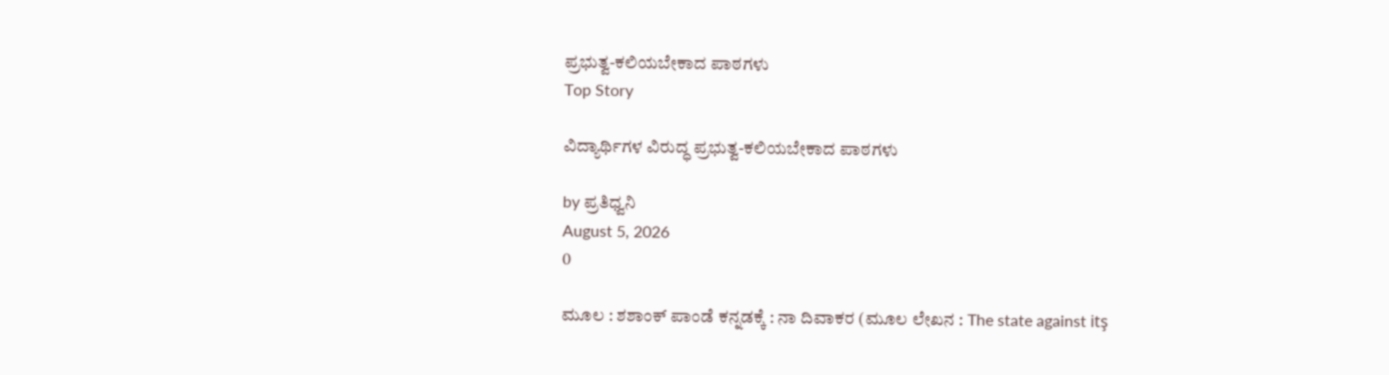ಪ್ರಭುತ್ವ-ಕಲಿಯಬೇಕಾದ ಪಾಠಗಳು
Top Story

ವಿದ್ಯಾರ್ಥಿಗಳ ವಿರುದ್ಧ ಪ್ರಭುತ್ವ-ಕಲಿಯಬೇಕಾದ ಪಾಠಗಳು

by ಪ್ರತಿಧ್ವನಿ
August 5, 2026
0

ಮೂಲ : ಶಶಾಂಕ್ ಪಾಂಡೆ ಕನ್ನಡಕ್ಕೆ : ನಾ ದಿವಾಕರ (ಮೂಲ ಲೇಖನ : The state against itş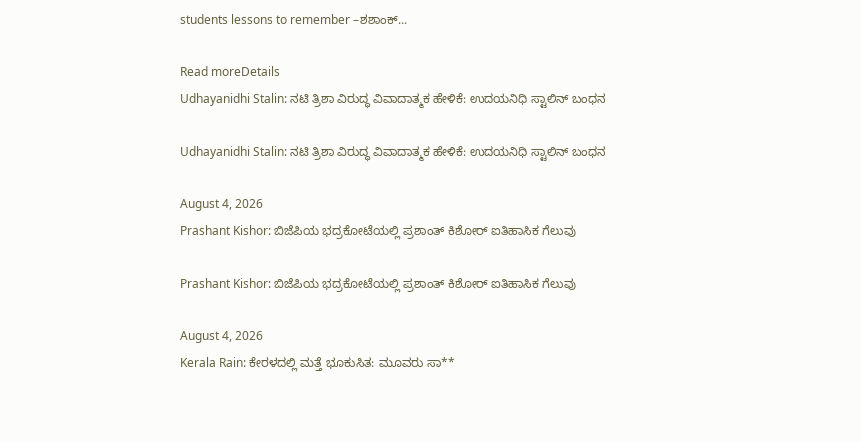students lessons to remember –ಶಶಾಂಕ್...

Read moreDetails
Udhayanidhi Stalin: ನಟಿ ತ್ರಿಶಾ ವಿರುದ್ಧ ವಿವಾದಾತ್ಮಕ ಹೇಳಿಕೆ: ಉದಯನಿಧಿ ಸ್ಟಾಲಿನ್ ಬಂಧನ

Udhayanidhi Stalin: ನಟಿ ತ್ರಿಶಾ ವಿರುದ್ಧ ವಿವಾದಾತ್ಮಕ ಹೇಳಿಕೆ: ಉದಯನಿಧಿ ಸ್ಟಾಲಿನ್ ಬಂಧನ

August 4, 2026
Prashant Kishor: ಬಿಜೆಪಿಯ ಭದ್ರಕೋಟೆಯಲ್ಲಿ ಪ್ರಶಾಂತ್ ಕಿಶೋರ್ ಐತಿಹಾಸಿಕ ಗೆಲುವು

Prashant Kishor: ಬಿಜೆಪಿಯ ಭದ್ರಕೋಟೆಯಲ್ಲಿ ಪ್ರಶಾಂತ್ ಕಿಶೋರ್ ಐತಿಹಾಸಿಕ ಗೆಲುವು

August 4, 2026
Kerala Rain: ಕೇರಳದಲ್ಲಿ ಮತ್ತೆ ಭೂಕುಸಿತ: ಮೂವರು ಸಾ**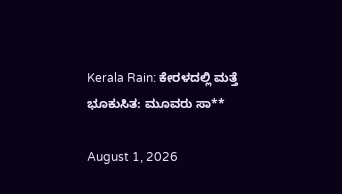Kerala Rain: ಕೇರಳದಲ್ಲಿ ಮತ್ತೆ ಭೂಕುಸಿತ: ಮೂವರು ಸಾ**

August 1, 2026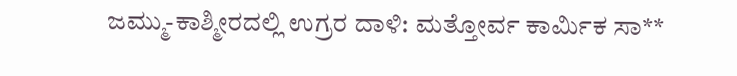ಜಮ್ಮು-ಕಾಶ್ಮೀರದಲ್ಲಿ ಉಗ್ರರ ದಾಳಿ: ಮತ್ತೋರ್ವ ಕಾರ್ಮಿಕ ಸಾ**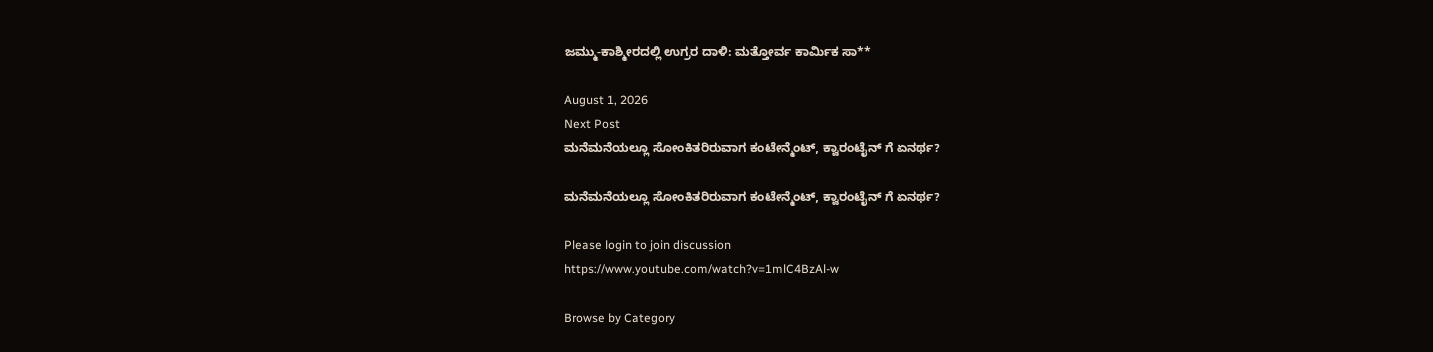ಜಮ್ಮು-ಕಾಶ್ಮೀರದಲ್ಲಿ ಉಗ್ರರ ದಾಳಿ: ಮತ್ತೋರ್ವ ಕಾರ್ಮಿಕ ಸಾ**

August 1, 2026
Next Post
ಮನೆಮನೆಯಲ್ಲೂ ಸೋಂಕಿತರಿರುವಾಗ ಕಂಟೇನ್ಮೆಂಟ್, ಕ್ವಾರಂಟೈನ್ ಗೆ ಏನರ್ಥ?

ಮನೆಮನೆಯಲ್ಲೂ ಸೋಂಕಿತರಿರುವಾಗ ಕಂಟೇನ್ಮೆಂಟ್, ಕ್ವಾರಂಟೈನ್ ಗೆ ಏನರ್ಥ?

Please login to join discussion
https://www.youtube.com/watch?v=1mlC4BzAl-w

Browse by Category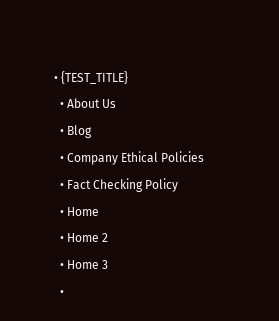• {TEST_TITLE}
  • About Us
  • Blog
  • Company Ethical Policies
  • Fact Checking Policy
  • Home
  • Home 2
  • Home 3
  •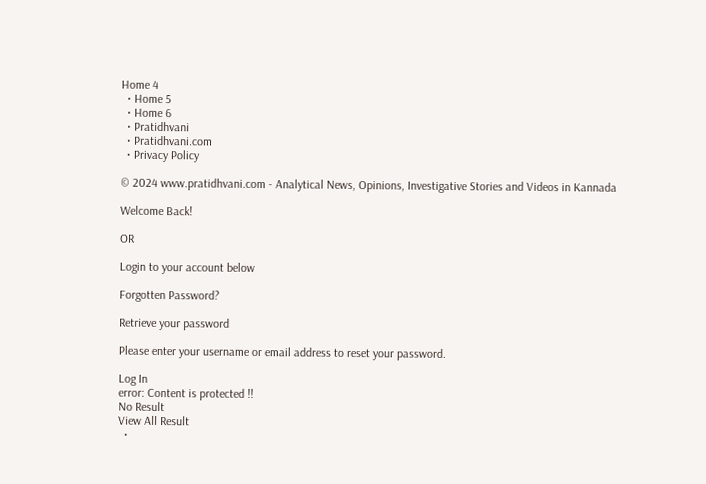Home 4
  • Home 5
  • Home 6
  • Pratidhvani
  • Pratidhvani.com
  • Privacy Policy

© 2024 www.pratidhvani.com - Analytical News, Opinions, Investigative Stories and Videos in Kannada

Welcome Back!

OR

Login to your account below

Forgotten Password?

Retrieve your password

Please enter your username or email address to reset your password.

Log In
error: Content is protected !!
No Result
View All Result
  •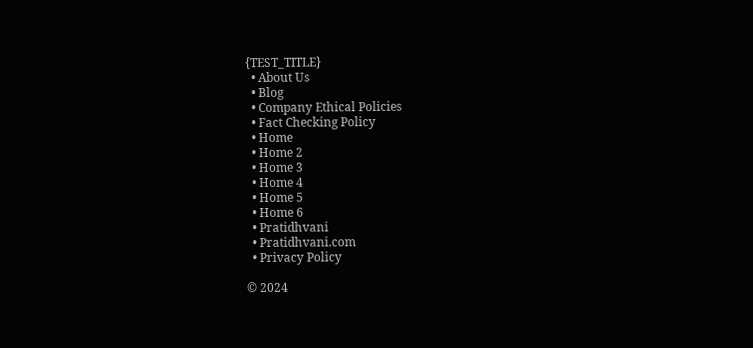{TEST_TITLE}
  • About Us
  • Blog
  • Company Ethical Policies
  • Fact Checking Policy
  • Home
  • Home 2
  • Home 3
  • Home 4
  • Home 5
  • Home 6
  • Pratidhvani
  • Pratidhvani.com
  • Privacy Policy

© 2024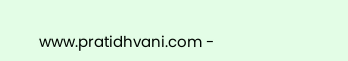www.pratidhvani.com -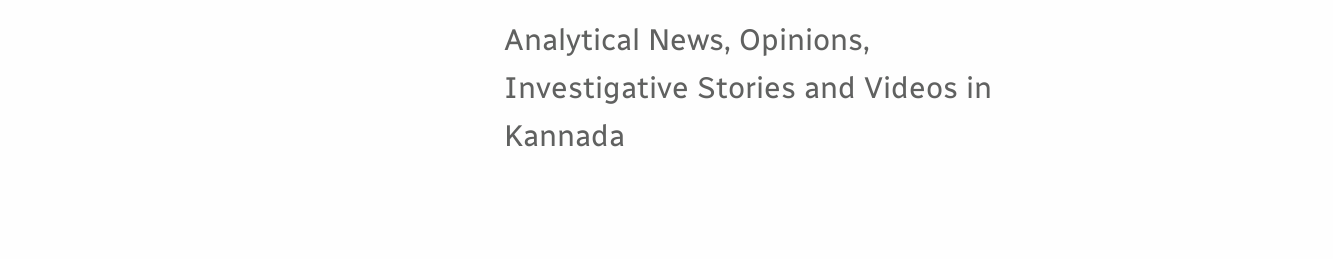Analytical News, Opinions, Investigative Stories and Videos in Kannada